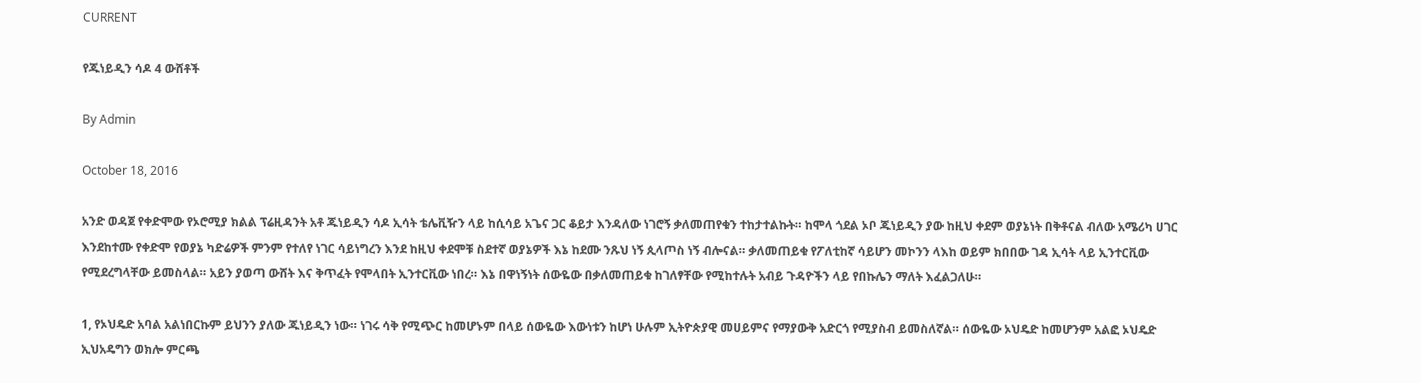CURRENT

የጁነይዲን ሳዶ 4 ውሸቶች

By Admin

October 18, 2016

አንድ ወዳጀ የቀድሞው የኦሮሚያ ክልል ፕሬዚዳንት አቶ ጁነይዲን ሳዶ ኢሳት ቴሌቪዥን ላይ ከሲሳይ አጌና ጋር ቆይታ እንዳለው ነገሮኝ ቃለመጠየቁን ተከታተልኩት። ከሞላ ጎደል ኦቦ ጁነይዲን ያው ከዚህ ቀደም ወያኔነት በቅቶናል ብለው አሜሪካ ሀገር እንደከተሙ የቀድሞ የወያኔ ካድሬዎች ምንም የተለየ ነገር ሳይነግረን እንደ ከዚህ ቀደሞቹ ስደተኛ ወያኔዎች እኔ ከደሙ ንጹህ ነኝ ጲላጦስ ነኝ ብሎናል። ቃለመጠይቁ የፖለቲከኛ ሳይሆን መኮንን ላእከ ወይም ክበበው ገዳ ኢሳት ላይ ኢንተርቪው የሚደረግላቸው ይመስላል። አይን ያወጣ ውሸት እና ቅጥፈት የሞላበት ኢንተርቪው ነበረ። እኔ በዋነኝነት ሰውዬው በቃለመጠይቁ ከገለፃቸው የሚከተሉት አብይ ጉዳዮችን ላይ የበኩሌን ማለት እፈልጋለሁ።

1, የኦህዴድ አባል አልነበርኩም ይህንን ያለው ጁነይዲን ነው። ነገሩ ሳቅ የሚጭር ከመሆኑም በላይ ሰውዬው እውነቱን ከሆነ ሁሉም ኢትዮጵያዊ መሀይምና የማያውቅ አድርጎ የሚያስብ ይመስለኛል። ሰውዬው ኦህዴድ ከመሆንም አልፎ ኦህዴድ ኢህአዴግን ወክሎ ምርጫ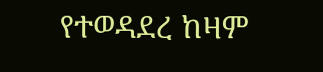የተወዳደረ ከዛም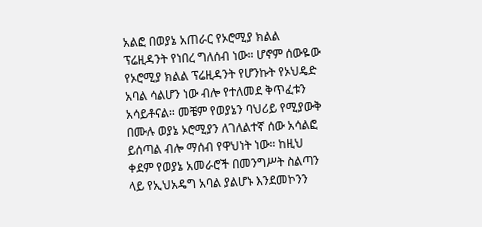አልፎ በወያኔ አጠራር የኦሮሚያ ክልል ፕሬዚዳንት የነበረ ግለሰብ ነው። ሆኖም ሰውዬው የኦሮሚያ ክልል ፕሬዚዳንት የሆንኩት የኦህዴድ አባል ሳልሆን ነው ብሎ የተለመደ ቅጥፈቱን አሳይቶናል። መቼም የወያኔን ባህሪይ የሚያውቅ በሙሉ ወያኔ ኦሮሚያን ለገለልተኛ ሰው አሳልፎ ይሰጣል ብሎ ማሰብ የዋህነት ነው። ከዚህ ቀደም የወያኔ አመራሮች በመንግሥት ስልጣን ላይ የኢህአዴግ አባል ያልሆኑ እንደመኮንን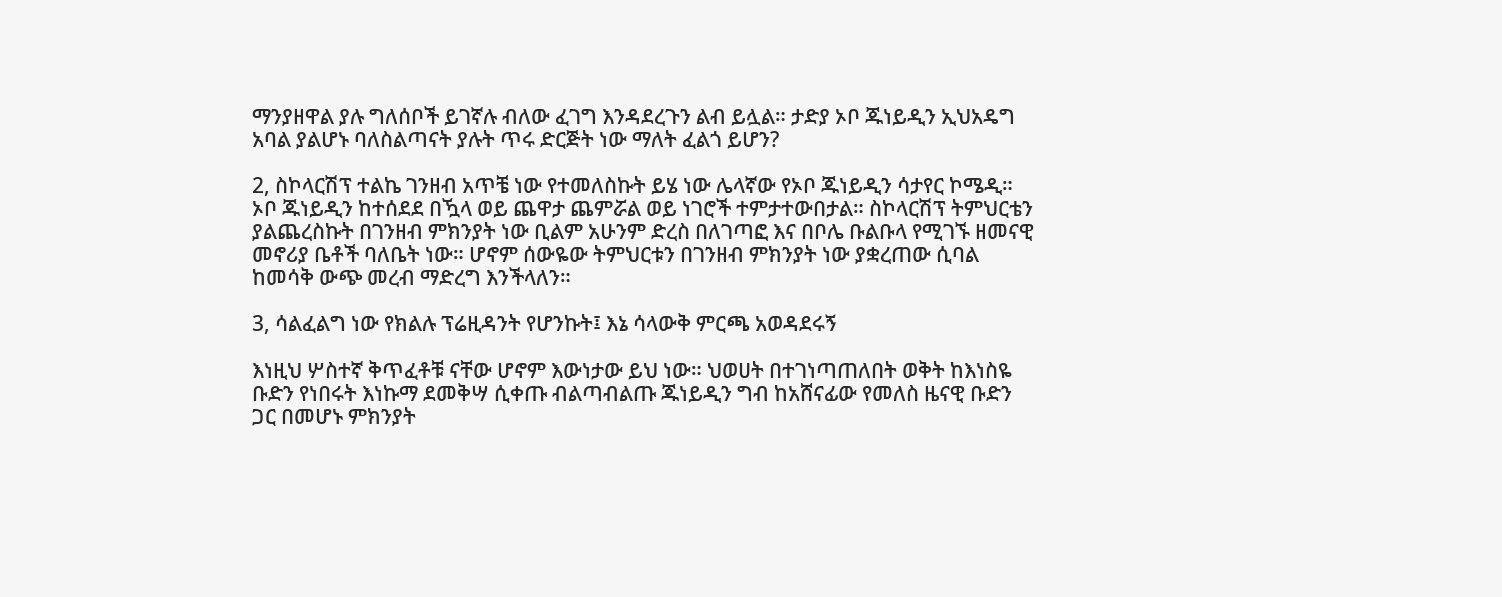ማንያዘዋል ያሉ ግለሰቦች ይገኛሉ ብለው ፈገግ እንዳደረጉን ልብ ይሏል። ታድያ ኦቦ ጁነይዲን ኢህአዴግ አባል ያልሆኑ ባለስልጣናት ያሉት ጥሩ ድርጅት ነው ማለት ፈልጎ ይሆን?

2, ስኮላርሽፕ ተልኬ ገንዘብ አጥቼ ነው የተመለስኩት ይሄ ነው ሌላኛው የኦቦ ጁነይዲን ሳታየር ኮሜዲ። ኦቦ ጁነይዲን ከተሰደደ በዃላ ወይ ጨዋታ ጨምሯል ወይ ነገሮች ተምታተውበታል። ስኮላርሽፕ ትምህርቴን ያልጨረስኩት በገንዘብ ምክንያት ነው ቢልም አሁንም ድረስ በለገጣፎ እና በቦሌ ቡልቡላ የሚገኙ ዘመናዊ መኖሪያ ቤቶች ባለቤት ነው። ሆኖም ሰውዬው ትምህርቱን በገንዘብ ምክንያት ነው ያቋረጠው ሲባል ከመሳቅ ውጭ መረብ ማድረግ እንችላለን።

3, ሳልፈልግ ነው የክልሉ ፕሬዚዳንት የሆንኩት፤ እኔ ሳላውቅ ምርጫ አወዳደሩኝ

እነዚህ ሦስተኛ ቅጥፈቶቹ ናቸው ሆኖም እውነታው ይህ ነው። ህወሀት በተገነጣጠለበት ወቅት ከእነስዬ ቡድን የነበሩት እነኩማ ደመቅሣ ሲቀጡ ብልጣብልጡ ጁነይዲን ግብ ከአሸናፊው የመለስ ዜናዊ ቡድን ጋር በመሆኑ ምክንያት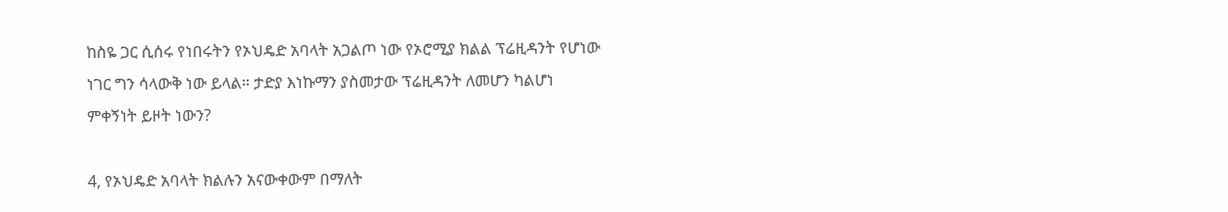ከስዬ ጋር ሲሰሩ የነበሩትን የኦህዴድ አባላት አጋልጦ ነው የኦሮሚያ ክልል ፕሬዚዳንት የሆነው ነገር ግን ሳላውቅ ነው ይላል። ታድያ እነኩማን ያስመታው ፕሬዚዳንት ለመሆን ካልሆነ ምቀኝነት ይዞት ነውን?

4, የኦህዴድ አባላት ክልሉን አናውቀውም በማለት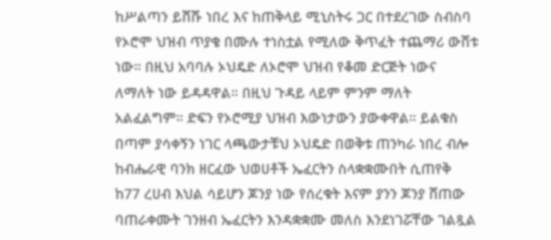ከሥልጣን ይሸሹ ነበረ እና ከጠቅላይ ሚኒስትሩ ጋር በተደረገው ስብስባ የኦሮሞ ህዝብ ጥያቄ በሙሉ ተነስቷል የሚለው ቅጥፈት ተጨማሪ ውሸቱ ነው። በዚህ አባባሉ ኦህዴድ ለኦሮሞ ህዝብ የቆመ ድርጅት ነውና ለማለት ነው ይዳዳዋል። በዚህ ጉዳይ ላይም ምንም ማለት አልፈልግም። ድፍን የኦሮሚያ ህዝብ እውነታውን ያውቀዋል። ይልቁስ በጣም ያሳቀኝን ነገር ላጫውታቹህ ኦህዴድ በወቅቱ ጠንካራ ነበረ ብሎ ከብሔራዊ ባንክ ዘርፈው ህወሀቶች ኤፈርትን ስላቋቋሙበት ሲጠየቅ ከ77 ረሀብ እህል ሳይሆን ጆንያ ነው የሰረቁት እናም ያንን ጆንያ ሸጠው ባጠራቀሙት ገንዘብ ኤፈርትን እንዳቋቋሙ መለስ እንደነገሯቸው ገልጿል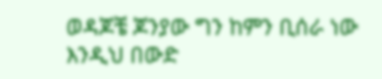ወዳጆቼ ጆንያው ግን ከምን ቢሰራ ነው እንዲህ በውድ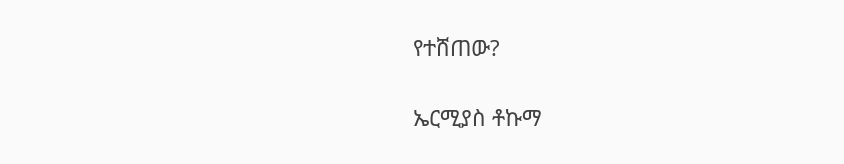የተሸጠው?

ኤርሚያስ ቶኩማ